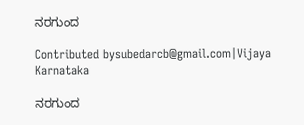ನರಗುಂದ

Contributed bysubedarcb@gmail.com|Vijaya Karnataka

ನರಗುಂದ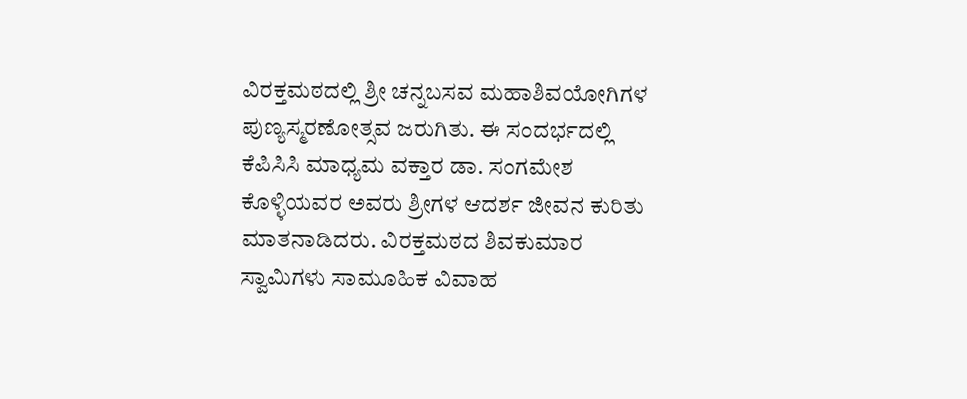ವಿರಕ್ತಮಠದಲ್ಲಿ ಶ್ರೀ ಚನ್ನಬಸವ ಮಹಾಶಿವಯೋಗಿಗಳ ಪುಣ್ಯಸ್ಮರಣೋತ್ಸವ ಜರುಗಿತು. ಈ ಸಂದರ್ಭದಲ್ಲಿ ಕೆಪಿಸಿಸಿ ಮಾಧ್ಯಮ ವಕ್ತಾರ ಡಾ. ಸಂಗಮೇಶ ಕೊಳ್ಳಿಯವರ ಅವರು ಶ್ರೀಗಳ ಆದರ್ಶ ಜೀವನ ಕುರಿತು ಮಾತನಾಡಿದರು. ವಿರಕ್ತಮಠದ ಶಿವಕುಮಾರ ಸ್ವಾಮಿಗಳು ಸಾಮೂಹಿಕ ವಿವಾಹ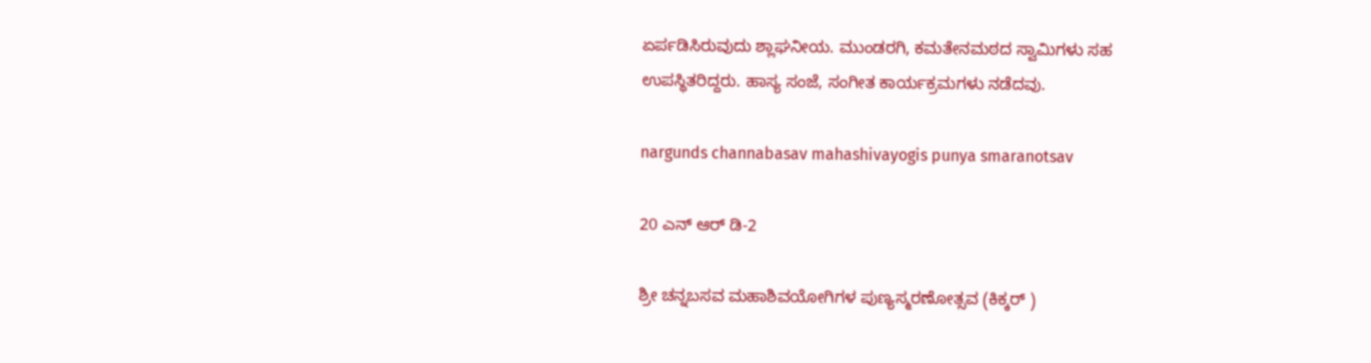ಏರ್ಪಡಿಸಿರುವುದು ಶ್ಲಾಘನೀಯ. ಮುಂಡರಗಿ, ಕಮತೇನಮಠದ ಸ್ವಾಮಿಗಳು ಸಹ ಉಪಸ್ಥಿತರಿದ್ದರು. ಹಾಸ್ಯ ಸಂಜೆ, ಸಂಗೀತ ಕಾರ್ಯಕ್ರಮಗಳು ನಡೆದವು.

nargunds channabasav mahashivayogis punya smaranotsav

20 ಎನ್ ಆರ್ ಡಿ-2

ಶ್ರೀ ಚನ್ನಬಸವ ಮಹಾಶಿವಯೋಗಿಗಳ ಪುಣ್ಯಸ್ಮರಣೋತ್ಸವ (ಕಿಕ್ಕರ್ )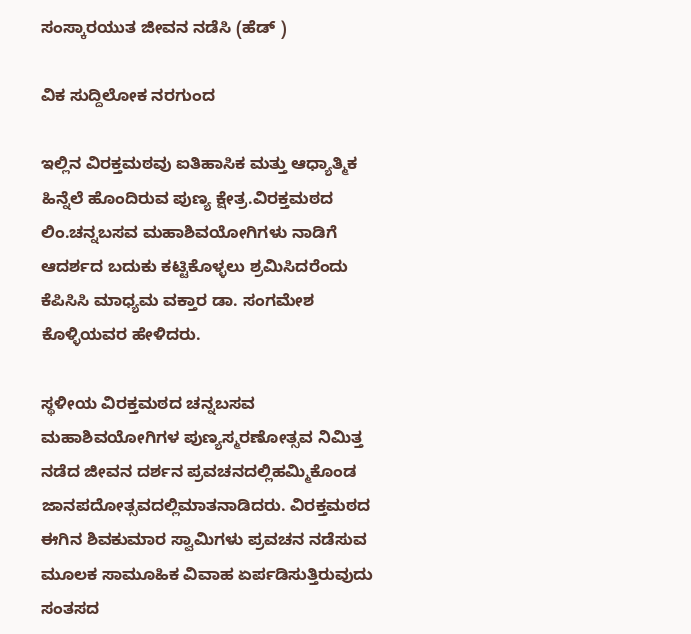ಸಂಸ್ಕಾರಯುತ ಜೀವನ ನಡೆಸಿ (ಹೆಡ್ )

ವಿಕ ಸುದ್ದಿಲೋಕ ನರಗುಂದ

ಇಲ್ಲಿನ ವಿರಕ್ತಮಠವು ಐತಿಹಾಸಿಕ ಮತ್ತು ಆಧ್ಯಾತ್ಮಿಕ ಹಿನ್ನೆಲೆ ಹೊಂದಿರುವ ಪುಣ್ಯ ಕ್ಷೇತ್ರ.ವಿರಕ್ತಮಠದ ಲಿಂ.ಚನ್ನಬಸವ ಮಹಾಶಿವಯೋಗಿಗಳು ನಾಡಿಗೆ ಆದರ್ಶದ ಬದುಕು ಕಟ್ಟಿಕೊಳ್ಳಲು ಶ್ರಮಿಸಿದರೆಂದು ಕೆಪಿಸಿಸಿ ಮಾಧ್ಯಮ ವಕ್ತಾರ ಡಾ. ಸಂಗಮೇಶ ಕೊಳ್ಳಿಯವರ ಹೇಳಿದರು.

ಸ್ಥಳೀಯ ವಿರಕ್ತಮಠದ ಚನ್ನಬಸವ ಮಹಾಶಿವಯೋಗಿಗಳ ಪುಣ್ಯಸ್ಮರಣೋತ್ಸವ ನಿಮಿತ್ತ ನಡೆದ ಜೀವನ ದರ್ಶನ ಪ್ರವಚನದಲ್ಲಿಹಮ್ಮಿಕೊಂಡ ಜಾನಪದೋತ್ಸವದಲ್ಲಿಮಾತನಾಡಿದರು. ವಿರಕ್ತಮಠದ ಈಗಿನ ಶಿವಕುಮಾರ ಸ್ವಾಮಿಗಳು ಪ್ರವಚನ ನಡೆಸುವ ಮೂಲಕ ಸಾಮೂಹಿಕ ವಿವಾಹ ಏರ್ಪಡಿಸುತ್ತಿರುವುದು ಸಂತಸದ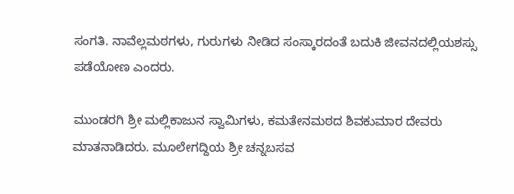ಸಂಗತಿ. ನಾವೆಲ್ಲಮಠಗಳು, ಗುರುಗಳು ನೀಡಿದ ಸಂಸ್ಕಾರದಂತೆ ಬದುಕಿ ಜೀವನದಲ್ಲಿಯಶಸ್ಸು ಪಡೆಯೋಣ ಎಂದರು.

ಮುಂಡರಗಿ ಶ್ರೀ ಮಲ್ಲಿಕಾಜುನ ಸ್ವಾಮಿಗಳು, ಕಮತೇನಮಠದ ಶಿವಕುಮಾರ ದೇವರು ಮಾತನಾಡಿದರು. ಮೂಲೇಗದ್ದಿಯ ಶ್ರೀ ಚನ್ನಬಸವ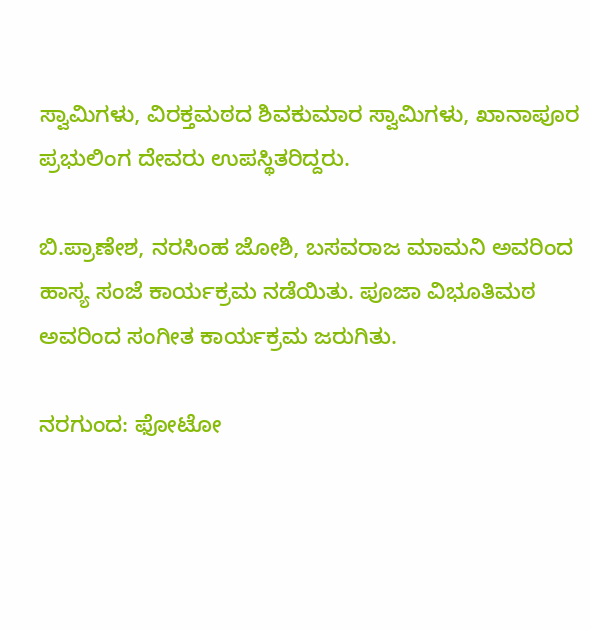ಸ್ವಾಮಿಗಳು, ವಿರಕ್ತಮಠದ ಶಿವಕುಮಾರ ಸ್ವಾಮಿಗಳು, ಖಾನಾಪೂರ ಪ್ರಭುಲಿಂಗ ದೇವರು ಉಪಸ್ಥಿತರಿದ್ದರು.

ಬಿ.ಪ್ರಾಣೇಶ, ನರಸಿಂಹ ಜೋಶಿ, ಬಸವರಾಜ ಮಾಮನಿ ಅವರಿಂದ ಹಾಸ್ಯ ಸಂಜೆ ಕಾರ್ಯಕ್ರಮ ನಡೆಯಿತು. ಪೂಜಾ ವಿಭೂತಿಮಠ ಅವರಿಂದ ಸಂಗೀತ ಕಾರ್ಯಕ್ರಮ ಜರುಗಿತು.

ನರಗುಂದ: ಫೋಟೋ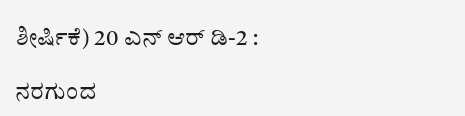ಶೀರ್ಷಿಕೆ) 20 ಎನ್ ಆರ್ ಡಿ-2 :

ನರಗುಂದ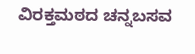ವಿರಕ್ತಮಠದ ಚನ್ನಬಸವ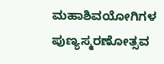ಮಹಾಶಿವಯೋಗಿಗಳ ಪುಣ್ಯಸ್ಮರಣೋತ್ಸವ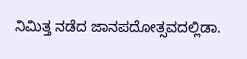ನಿಮಿತ್ತ ನಡೆದ ಜಾನಪದೋತ್ಸವದಲ್ಲಿಡಾ.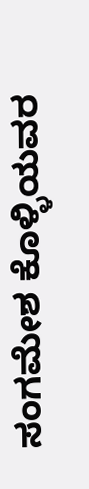ಸಂಗಮೇಶ ಕೊಳ್ಳಿಯವರ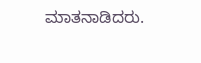ಮಾತನಾಡಿದರು.